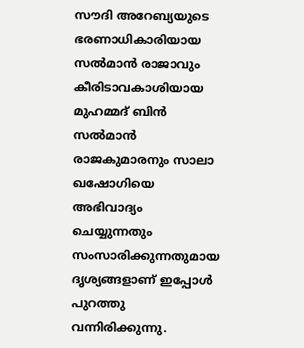സൗദി അറേബ്യയുടെ ഭരണാധികാരിയായ സല്‍മാന്‍ രാജാവും കീരിടാവകാശിയായ മുഹമ്മദ് ബിന്‍ സല്‍മാന്‍ രാജകുമാരനും സാലാ ഖഷോഗിയെ അഭിവാദ്യം ചെയ്യുന്നതും സംസാരിക്കുന്നതുമായ ദൃശ്യങ്ങളാണ് ഇപ്പോള്‍ പുറത്തു വന്നിരിക്കുന്നു.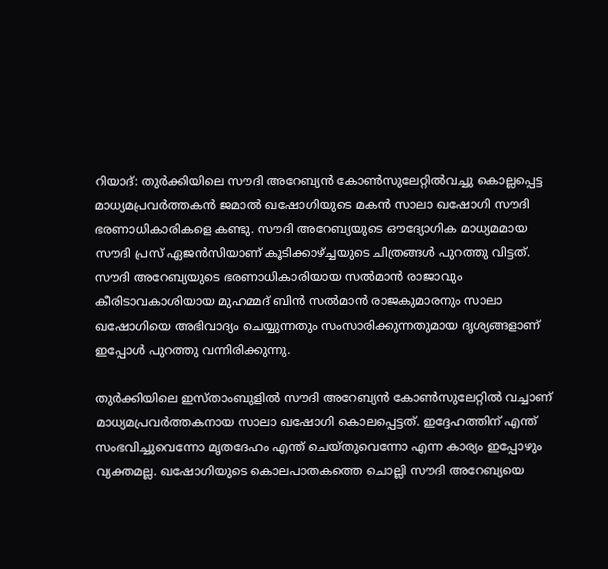റിയാദ്: തുര്‍ക്കിയിലെ സൗദി അറേബ്യന്‍ കോണ്‍സുലേറ്റില്‍വച്ചു കൊല്ലപ്പെട്ട മാധ്യമപ്രവര്‍ത്തകന്‍ ജമാല്‍ ഖഷോഗിയുടെ മകന്‍ സാലാ ഖഷോഗി സൗദി ഭരണാധികാരികളെ കണ്ടു. സൗദി അറേബ്യയുടെ ഔദ്യോഗിക മാധ്യമമായ സൗദി പ്രസ് ഏജന്‍സിയാണ് കൂടിക്കാഴ്ച്ചയുടെ ചിത്രങ്ങള്‍ പുറത്തു വിട്ടത്. സൗദി അറേബ്യയുടെ ഭരണാധികാരിയായ സല്‍മാന്‍ രാജാവും കീരിടാവകാശിയായ മുഹമ്മദ് ബിന്‍ സല്‍മാന്‍ രാജകുമാരനും സാലാ ഖഷോഗിയെ അഭിവാദ്യം ചെയ്യുന്നതും സംസാരിക്കുന്നതുമായ ദൃശ്യങ്ങളാണ് ഇപ്പോള്‍ പുറത്തു വന്നിരിക്കുന്നു.

തുര്‍ക്കിയിലെ ഇസ്താംബുളില്‍ സൗദി അറേബ്യന്‍ കോണ്‍സുലേറ്റില്‍ വച്ചാണ് മാധ്യമപ്രവര്‍ത്തകനായ സാലാ ഖഷോഗി കൊലപ്പെട്ടത്. ഇദ്ദേഹത്തിന് എന്ത് സംഭവിച്ചുവെന്നോ മൃതദേഹം എന്ത് ചെയ്തുവെന്നോ എന്ന കാര്യം ഇപ്പോഴും വ്യക്തമല്ല. ഖഷോഗിയുടെ കൊലപാതകത്തെ ചൊല്ലി സൗദി അറേബ്യയെ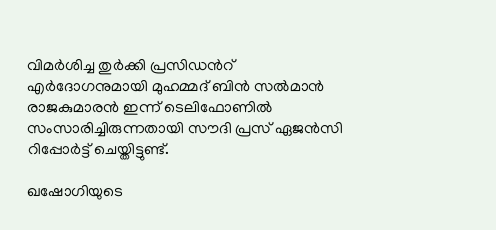വിമര്‍ശിച്ച തുര്‍ക്കി പ്രസിഡന്‍റ് എര്‍ദോഗനുമായി മുഹമ്മദ് ബിന്‍ സല്‍മാന്‍ രാജകുമാരന്‍ ഇന്ന് ടെലിഫോണില്‍ സംസാരിച്ചിരുന്നതായി സൗദി പ്രസ് ഏജന്‍സി റിപ്പോര്‍ട്ട് ചെയ്തിട്ടുണ്ട്.

ഖഷോഗിയുടെ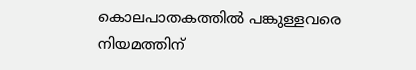കൊലപാതകത്തില്‍ പങ്കുള്ളവരെ നിയമത്തിന്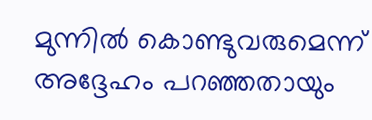മുന്നില്‍ കൊണ്ടുവരുമെന്ന് അദ്ദേഹം പറഞ്ഞതായും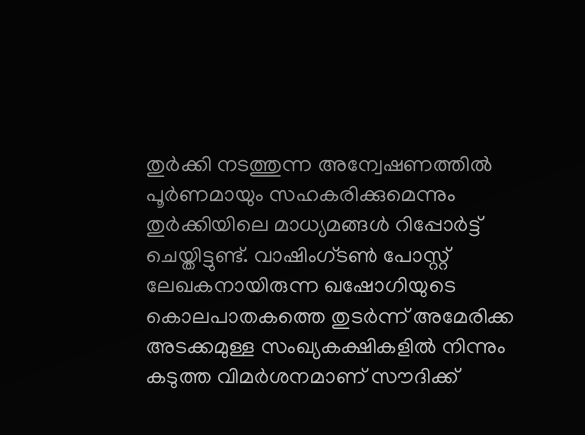തുര്‍ക്കി നടത്തുന്ന അന്വേഷണത്തില്‍ പൂര്‍ണമായും സഹകരിക്കുമെന്നും തുര്‍ക്കിയിലെ മാധ്യമങ്ങള്‍ റിപ്പോര്‍ട്ട് ചെയ്തിട്ടുണ്ട്. വാഷിംഗ്ടണ്‍ പോസ്റ്റ് ലേഖകനായിരുന്ന ഖഷോഗിയുടെ കൊലപാതകത്തെ തുടര്‍ന്ന് അമേരിക്ക അടക്കമുള്ള സംഖ്യകക്ഷികളില്‍ നിന്നും കടുത്ത വിമര്‍ശനമാണ് സൗദിക്ക്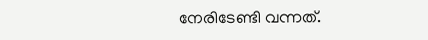നേരിടേണ്ടി വന്നത്.